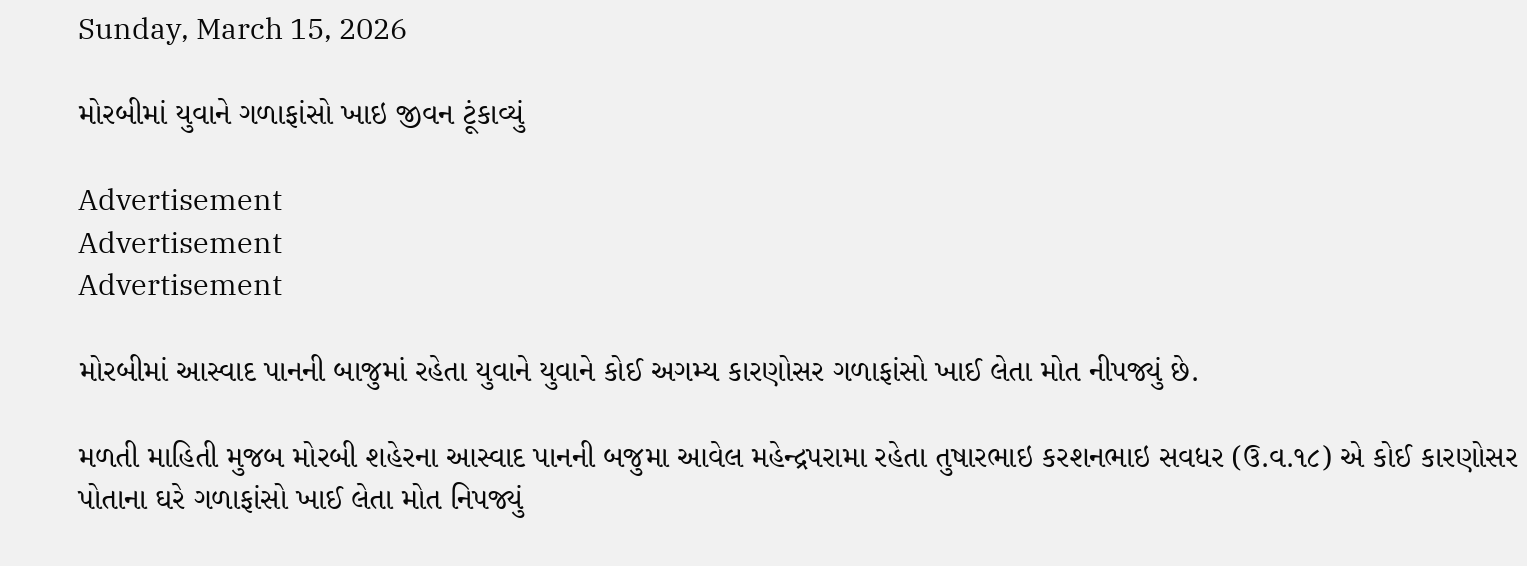Sunday, March 15, 2026

મોરબીમાં યુવાને ગળાફાંસો ખાઇ જીવન ટૂંકાવ્યું

Advertisement
Advertisement
Advertisement

મોરબીમાં આસ્વાદ પાનની બાજુમાં રહેતા યુવાને યુવાને કોઈ અગમ્ય કારણોસર ગળાફાંસો ખાઈ લેતા મોત નીપજ્યું છે.

મળતી માહિતી મુજબ મોરબી શહેરના આસ્વાદ પાનની બજુમા આવેલ મહેન્દ્રપરામા રહેતા તુષારભાઇ કરશનભાઇ સવધર (ઉ.વ.૧૮) એ કોઈ કારણોસર પોતાના ઘરે ગળાફાંસો ખાઈ લેતા મોત નિપજ્યું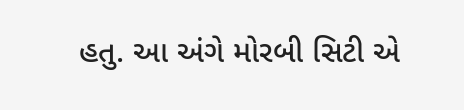હતુ. આ અંગે મોરબી સિટી એ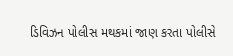ડિવિઝન પોલીસ મથકમાં જાણ કરતા પોલીસે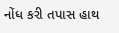નોંધ કરી તપાસ હાથ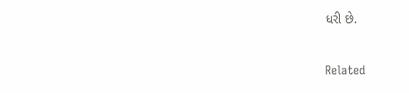ધરી છે.

Related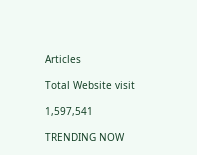Articles

Total Website visit

1,597,541

TRENDING NOW